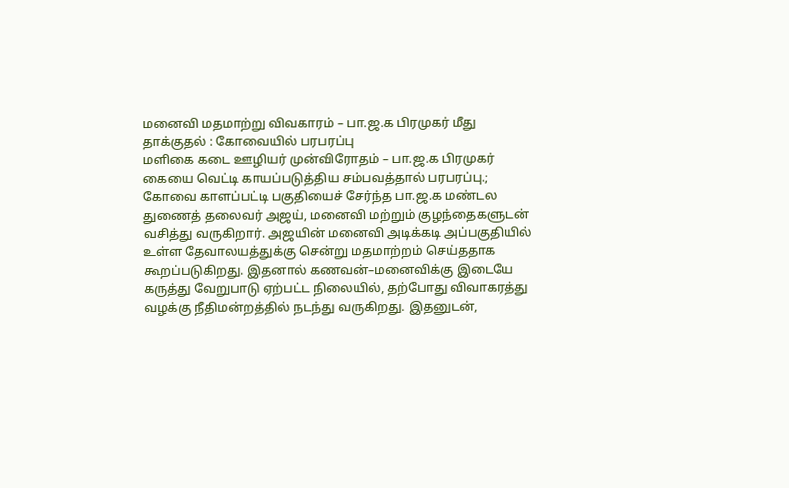மனைவி மதமாற்று விவகாரம் – பா.ஜ.க பிரமுகர் மீது தாக்குதல் : கோவையில் பரபரப்பு
மளிகை கடை ஊழியர் முன்விரோதம் – பா.ஜ.க பிரமுகர் கையை வெட்டி காயப்படுத்திய சம்பவத்தால் பரபரப்பு.;
கோவை காளப்பட்டி பகுதியைச் சேர்ந்த பா.ஜ.க மண்டல துணைத் தலைவர் அஜய், மனைவி மற்றும் குழந்தைகளுடன் வசித்து வருகிறார். அஜயின் மனைவி அடிக்கடி அப்பகுதியில் உள்ள தேவாலயத்துக்கு சென்று மதமாற்றம் செய்ததாக கூறப்படுகிறது. இதனால் கணவன்–மனைவிக்கு இடையே கருத்து வேறுபாடு ஏற்பட்ட நிலையில், தற்போது விவாகரத்து வழக்கு நீதிமன்றத்தில் நடந்து வருகிறது. இதனுடன்,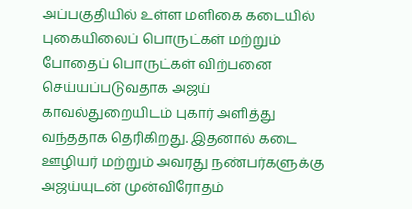அப்பகுதியில் உள்ள மளிகை கடையில் புகையிலைப் பொருட்கள் மற்றும் போதைப் பொருட்கள் விற்பனை செய்யப்படுவதாக அஜய் காவல்துறையிடம் புகார் அளித்து வந்ததாக தெரிகிறது. இதனால் கடை ஊழியர் மற்றும் அவரது நண்பர்களுக்கு அஜய்யுடன் முன்விரோதம்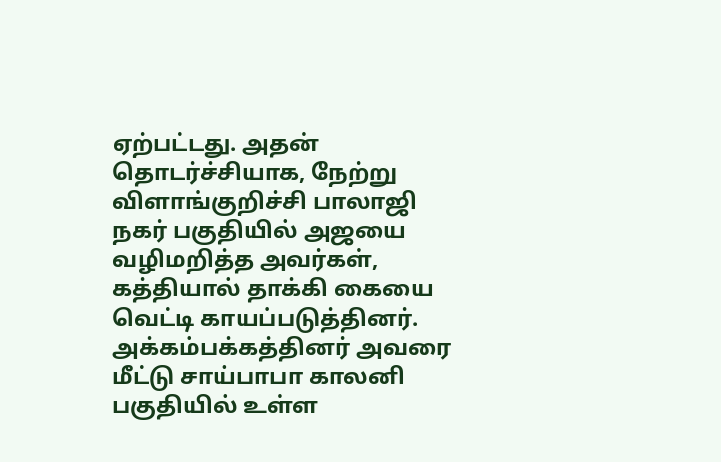ஏற்பட்டது. அதன் தொடர்ச்சியாக, நேற்று விளாங்குறிச்சி பாலாஜி நகர் பகுதியில் அஜயை வழிமறித்த அவர்கள், கத்தியால் தாக்கி கையை வெட்டி காயப்படுத்தினர். அக்கம்பக்கத்தினர் அவரை மீட்டு சாய்பாபா காலனி பகுதியில் உள்ள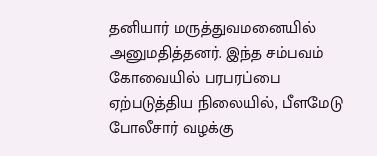தனியார் மருத்துவமனையில் அனுமதித்தனர். இந்த சம்பவம் கோவையில் பரபரப்பை ஏற்படுத்திய நிலையில், பீளமேடு போலீசார் வழக்கு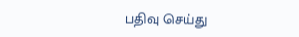பதிவு செய்து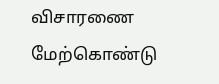விசாரணை மேற்கொண்டு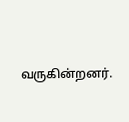வருகின்றனர்.